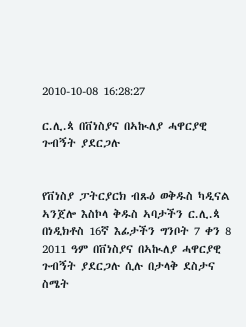2010-10-08 16:28:27

ር.ሊ.ጳ በቨነስያና በኣኲለያ ሓዋርያዊ ጉብኝት ያደርጋሉ


የቨነስያ ፓትርያርክ ብጹዕ ወቅዱስ ካዲናል ኣንጀሎ እስኮላ ቅዱስ ኣባታችን ር.ሊ.ጳ በነዲክቶስ 16ኛ እፊታችን ግንቦት 7 ቀን 8 2011 ዓም በቨነስያና በኣኲለያ ሓዋርያዊ ጉብኝት ያደርጋሉ ሲሉ በታላቅ ደስታና ስሜት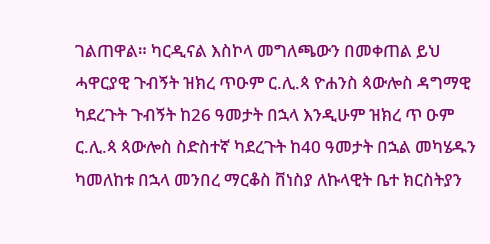ገልጠዋል። ካርዲናል እስኮላ መግለጫውን በመቀጠል ይህ ሓዋርያዊ ጉብኝት ዝክረ ጥዑም ር.ሊ.ጳ ዮሐንስ ጳውሎስ ዳግማዊ ካደረጉት ጉብኝት ከ26 ዓመታት በኋላ እንዲሁም ዝክረ ጥ ዑም ር.ሊ.ጳ ጳውሎስ ስድስተኛ ካደረጉት ከ40 ዓመታት በኋል መካሄዱን ካመለከቱ በኋላ መንበረ ማርቆስ ቨነስያ ለኩላዊት ቤተ ክርስትያን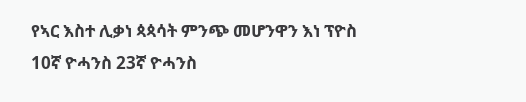የኣር እስተ ሊቃነ ጳጳሳት ምንጭ መሆንዋን እነ ፕዮስ 10ኛ ዮሓንስ 23ኛ ዮሓንስ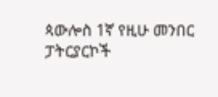ጳውሎስ 1ኛ የዚሁ መንበር ፓትርያርኮች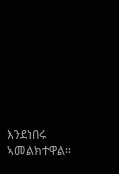እንደነበሩ ኣመልክተዋል።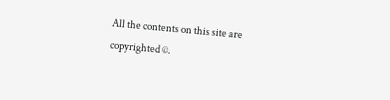All the contents on this site are copyrighted ©.